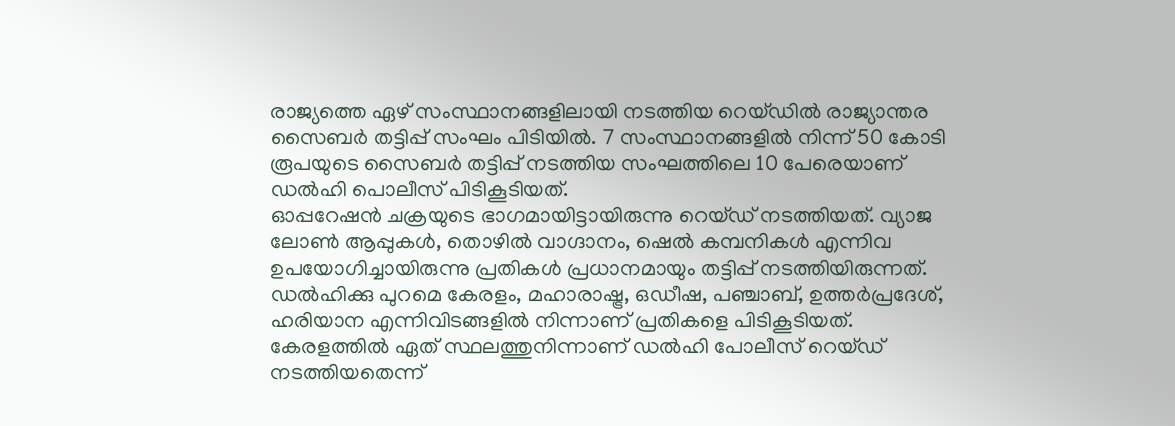രാജ്യത്തെ ഏഴ് സംസ്ഥാനങ്ങളിലായി നടത്തിയ റെയ്ഡിൽ രാജ്യാന്തര സൈബർ തട്ടിപ്പ് സംഘം പിടിയിൽ. 7 സംസ്ഥാനങ്ങളിൽ നിന്ന് 50 കോടി രൂപയുടെ സൈബർ തട്ടിപ്പ് നടത്തിയ സംഘത്തിലെ 10 പേരെയാണ് ഡൽഹി പൊലീസ് പിടികൂടിയത്.
ഓപ്പറേഷൻ ചക്രയുടെ ഭാഗമായിട്ടായിരുന്നു റെയ്ഡ് നടത്തിയത്. വ്യാജ ലോൺ ആപ്പുകൾ, തൊഴിൽ വാഗ്ദാനം, ഷെൽ കമ്പനികൾ എന്നിവ ഉപയോഗിച്ചായിരുന്നു പ്രതികൾ പ്രധാനമായും തട്ടിപ്പ് നടത്തിയിരുന്നത്. ഡൽഹിക്കു പുറമെ കേരളം, മഹാരാഷ്ട്ര, ഒഡീഷ, പഞ്ചാബ്, ഉത്തർപ്രദേശ്, ഹരിയാന എന്നിവിടങ്ങളിൽ നിന്നാണ് പ്രതികളെ പിടികൂടിയത്.
കേരളത്തിൽ ഏത് സ്ഥലത്തുനിന്നാണ് ഡൽഹി പോലീസ് റെയ്ഡ് നടത്തിയതെന്ന്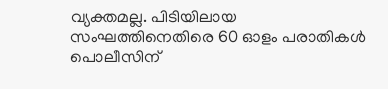വ്യക്തമല്ല. പിടിയിലായ സംഘത്തിനെതിരെ 60 ഓളം പരാതികൾ പൊലീസിന്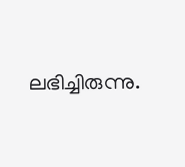ലഭിച്ചിരുന്നു.